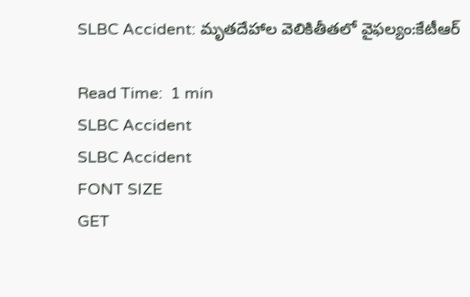SLBC Accident: మృతదేహాల వెలికితీతలో వైఫల్యం:కేటీఆర్

Read Time:  1 min
SLBC Accident
SLBC Accident
FONT SIZE
GET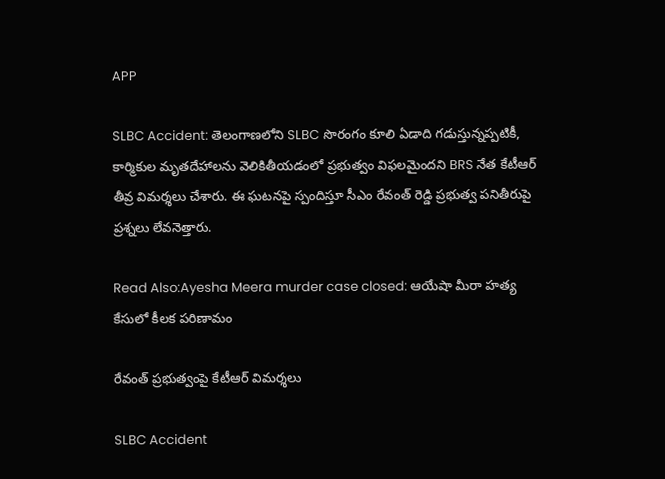APP

SLBC Accident: తెలంగాణలోని SLBC సొరంగం కూలి ఏడాది గడుస్తున్నప్పటికీ, కార్మికుల మృతదేహాలను వెలికితీయడంలో ప్రభుత్వం విఫలమైందని BRS నేత కేటీఆర్ తీవ్ర విమర్శలు చేశారు. ఈ ఘటనపై స్పందిస్తూ సీఎం రేవంత్ రెడ్డి ప్రభుత్వ పనితీరుపై ప్రశ్నలు లేవనెత్తారు.

Read Also:Ayesha Meera murder case closed: ఆయేషా మీరా హత్య కేసులో కీలక పరిణామం

రేవంత్ ప్రభుత్వంపై కేటీఆర్ విమర్శలు

SLBC Accident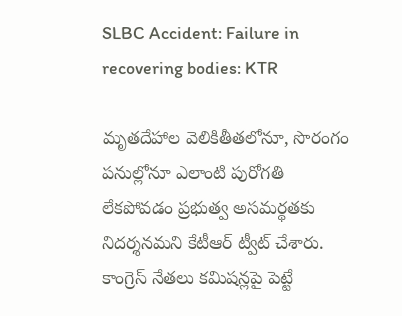SLBC Accident: Failure in recovering bodies: KTR

మృతదేహాల వెలికితీతలోనూ, సొరంగం పనుల్లోనూ ఎలాంటి పురోగతి లేకపోవడం ప్రభుత్వ అసమర్థతకు నిదర్శనమని కేటీఆర్ ట్వీట్ చేశారు. కాంగ్రెస్ నేతలు కమిషన్లపై పెట్టే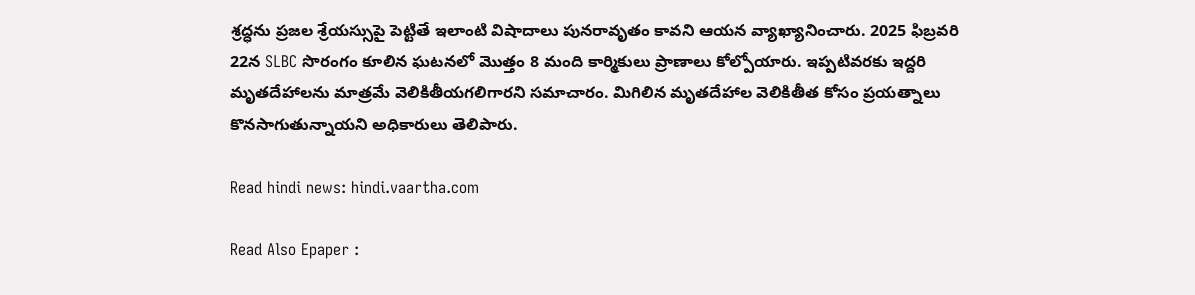శ్రద్ధను ప్రజల శ్రేయస్సుపై పెట్టితే ఇలాంటి విషాదాలు పునరావృతం కావని ఆయన వ్యాఖ్యానించారు. 2025 ఫిబ్రవరి 22న SLBC సొరంగం కూలిన ఘటనలో మొత్తం 8 మంది కార్మికులు ప్రాణాలు కోల్పోయారు. ఇప్పటివరకు ఇద్దరి మృతదేహాలను మాత్రమే వెలికితీయగలిగారని సమాచారం. మిగిలిన మృతదేహాల వెలికితీత కోసం ప్రయత్నాలు కొనసాగుతున్నాయని అధికారులు తెలిపారు.

Read hindi news: hindi.vaartha.com

Read Also Epaper :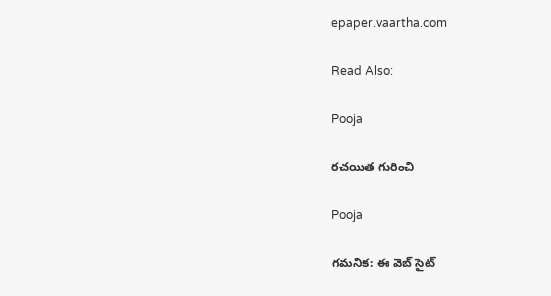epaper.vaartha.com

Read Also:

Pooja

రచయిత గురించి

Pooja

గమనిక: ఈ వెబ్ సైట్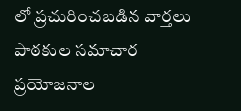లో ప్రచురించబడిన వార్తలు పాఠకుల సమాచార ప్రయోజనాల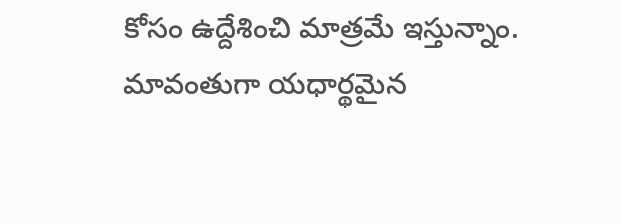కోసం ఉద్దేశించి మాత్రమే ఇస్తున్నాం. మావంతుగా యధార్థమైన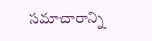సమాచారాన్ని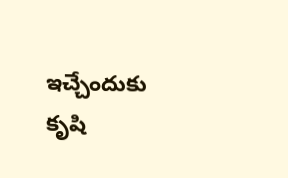ఇచ్చేందుకు కృషి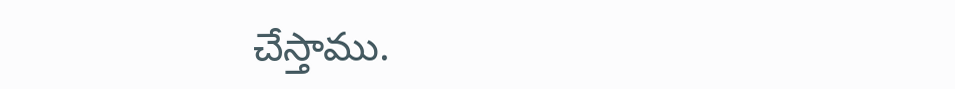చేస్తాము.